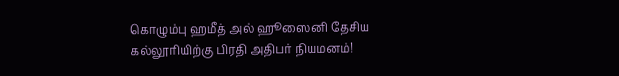கொழும்பு ஹமீத் அல் ஹூஸைனி தேசிய கல்லூரியிற்கு பிரதி அதிபர் நியமனம்!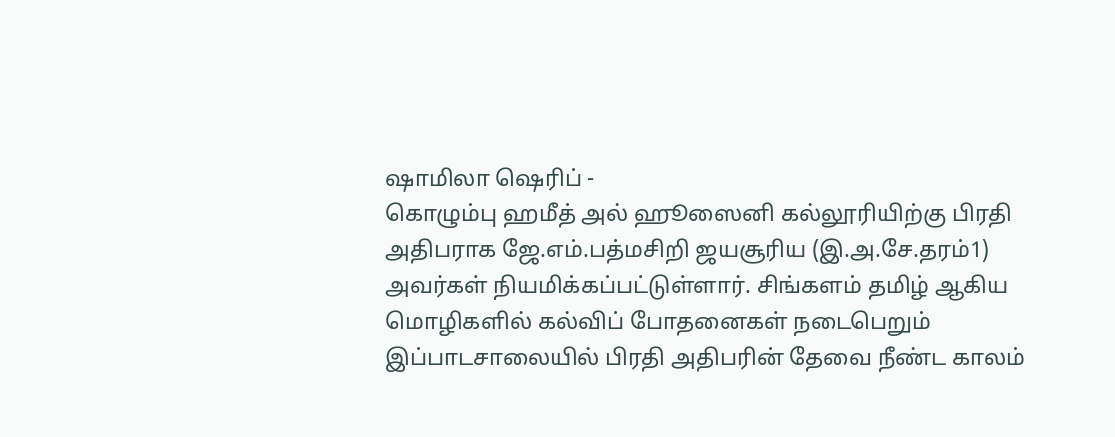ஷாமிலா ஷெரிப் -
கொழும்பு ஹமீத் அல் ஹூஸைனி கல்லூரியிற்கு பிரதி அதிபராக ஜே.எம்.பத்மசிறி ஜயசூரிய (இ.அ.சே.தரம்1) அவர்கள் நியமிக்கப்பட்டுள்ளார். சிங்களம் தமிழ் ஆகிய மொழிகளில் கல்விப் போதனைகள் நடைபெறும் இப்பாடசாலையில் பிரதி அதிபரின் தேவை நீண்ட காலம்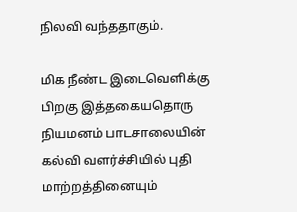நிலவி வந்ததாகும்.

மிக நீண்ட இடைவெளிக்கு பிறகு இத்தகையதொரு நியமனம் பாடசாலையின் கல்வி வளர்ச்சியில் புதி மாற்றத்தினையும்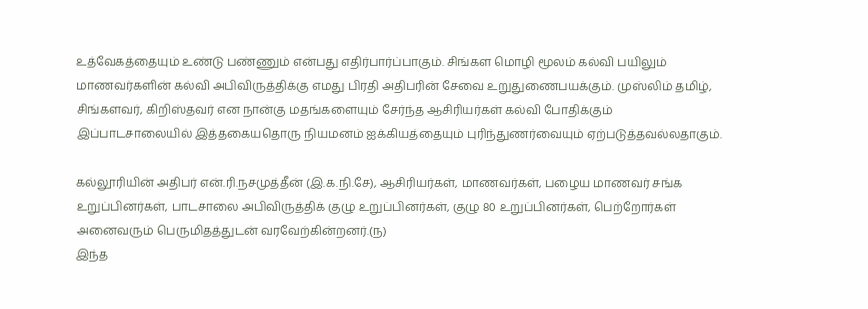உத்வேகத்தையும் உண்டு பண்ணும் என்பது எதிர்பார்ப்பாகும். சிங்கள மொழி மூலம் கல்வி பயிலும் மாணவர்களின் கல்வி அபிவிருத்திக்கு எமது பிரதி அதிபரின் சேவை உறுதுணைபயக்கும். முஸ்லிம் தமிழ், சிங்களவர், கிறிஸ்தவர் என நான்கு மதங்களையும் சேர்ந்த ஆசிரியர்கள் கல்வி போதிக்கும் இப்பாடசாலையில் இத்தகையதொரு நியமனம் ஐக்கியத்தையும் புரிந்துணர்வையும் ஏற்படுத்தவல்லதாகும்.

கல்லூரியின் அதிபர் என்.ரி.நசமுத்தீன் (இ.க.நி.சே), ஆசிரியர்கள், மாணவர்கள், பழைய மாணவர் சங்க உறுப்பினர்கள், பாடசாலை அபிவிருத்திக் குழு உறுப்பினர்கள், குழு 80 உறுப்பினர்கள், பெற்றோர்கள் அனைவரும் பெருமிதத்துடன் வரவேற்கின்றனர்.(ந)
இந்த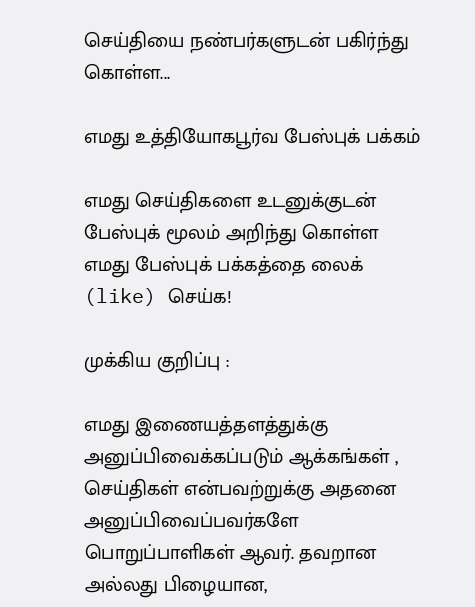செய்தியை நண்பர்களுடன் பகிர்ந்து கொள்ள...

எமது உத்தியோகபூர்வ பேஸ்புக் பக்கம்

எமது செய்திகளை உடனுக்குடன் பேஸ்புக் மூலம் அறிந்து கொள்ள எமது பேஸ்புக் பக்கத்தை லைக் (like) செய்க!

முக்கிய குறிப்பு :

எமது இணையத்தளத்துக்கு அனுப்பிவைக்கப்படும் ஆக்கங்கள் , செய்திகள் என்பவற்றுக்கு அதனை அனுப்பிவைப்பவர்களே பொறுப்பாளிகள் ஆவர். தவறான அல்லது பிழையான,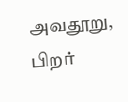அவதூறு, பிறர்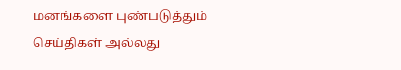மனங்களை புண்படுத்தும் செய்திகள் அல்லது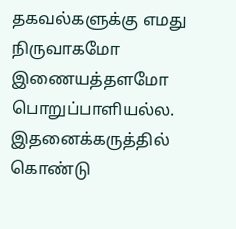தகவல்களுக்கு எமது நிருவாகமோ இணையத்தளமோ பொறுப்பாளியல்ல. இதனைக்கருத்தில் கொண்டு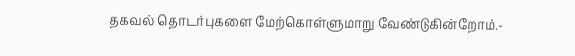தகவல் தொடர்புகளை மேற்கொள்ளுமாறு வேண்டுகின்றோம்.-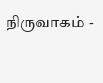நிருவாகம் -